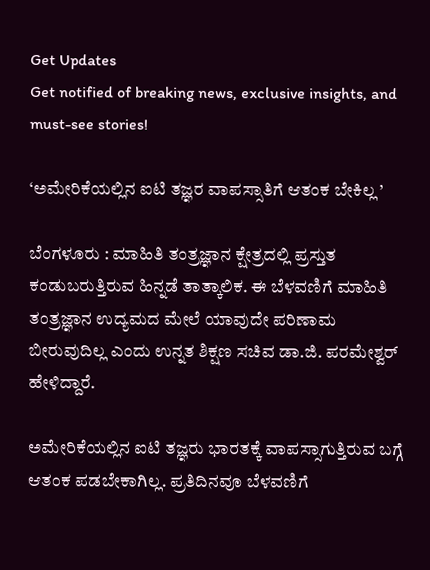Get Updates
Get notified of breaking news, exclusive insights, and must-see stories!

‘ಅಮೇರಿಕೆಯಲ್ಲಿನ ಐಟಿ ತಜ್ಞರ ವಾಪಸ್ಸಾತಿಗೆ ಆತಂಕ ಬೇಕಿಲ್ಲ ’

ಬೆಂಗಳೂರು : ಮಾಹಿತಿ ತಂತ್ರಜ್ಞಾನ ಕ್ಷೇತ್ರದಲ್ಲಿ ಪ್ರಸ್ತುತ ಕಂಡುಬರುತ್ತಿರುವ ಹಿನ್ನಡೆ ತಾತ್ಕಾಲಿಕ. ಈ ಬೆಳವಣಿಗೆ ಮಾಹಿತಿ ತಂತ್ರಜ್ಞಾನ ಉದ್ಯಮದ ಮೇಲೆ ಯಾವುದೇ ಪರಿಣಾಮ ಬೀರುವುದಿಲ್ಲ ಎಂದು ಉನ್ನತ ಶಿಕ್ಷಣ ಸಚಿವ ಡಾ.ಜಿ. ಪರಮೇಶ್ವರ್‌ ಹೇಳಿದ್ದಾರೆ.

ಅಮೇರಿಕೆಯಲ್ಲಿನ ಐಟಿ ತಜ್ಞರು ಭಾರತಕ್ಕೆ ವಾಪಸ್ಸಾಗುತ್ತಿರುವ ಬಗ್ಗೆ ಆತಂಕ ಪಡಬೇಕಾಗಿಲ್ಲ. ಪ್ರತಿದಿನವೂ ಬೆಳವಣಿಗೆ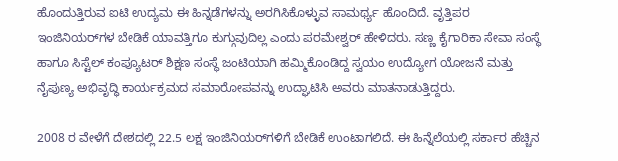ಹೊಂದುತ್ತಿರುವ ಐಟಿ ಉದ್ಯಮ ಈ ಹಿನ್ನಡೆಗಳನ್ನು ಅರಗಿಸಿಕೊಳ್ಳುವ ಸಾಮರ್ಥ್ಯ ಹೊಂದಿದೆ. ವೃತ್ತಿಪರ ಇಂಜಿನಿಯರ್‌ಗಳ ಬೇಡಿಕೆ ಯಾವತ್ತಿಗೂ ಕುಗ್ಗುವುದಿಲ್ಲ ಎಂದು ಪರಮೇಶ್ವರ್‌ ಹೇಳಿದರು. ಸಣ್ಣ ಕೈಗಾರಿಕಾ ಸೇವಾ ಸಂಸ್ಥೆ ಹಾಗೂ ಸಿಸ್ಟೆಲ್‌ ಕಂಪ್ಯೂಟರ್‌ ಶಿಕ್ಷಣ ಸಂಸ್ಥೆ ಜಂಟಿಯಾಗಿ ಹಮ್ಮಿಕೊಂಡಿದ್ದ ಸ್ವಯಂ ಉದ್ಯೋಗ ಯೋಜನೆ ಮತ್ತು ನೈಪುಣ್ಯ ಅಭಿವೃದ್ಧಿ ಕಾರ್ಯಕ್ರಮದ ಸಮಾರೋಪವನ್ನು ಉದ್ಘಾಟಿಸಿ ಅವರು ಮಾತನಾಡುತ್ತಿದ್ದರು.

2008 ರ ವೇಳೆಗೆ ದೇಶದಲ್ಲಿ 22.5 ಲಕ್ಷ ಇಂಜಿನಿಯರ್‌ಗಳಿಗೆ ಬೇಡಿಕೆ ಉಂಟಾಗಲಿದೆ. ಈ ಹಿನ್ನೆಲೆಯಲ್ಲಿ ಸರ್ಕಾರ ಹೆಚ್ಚಿನ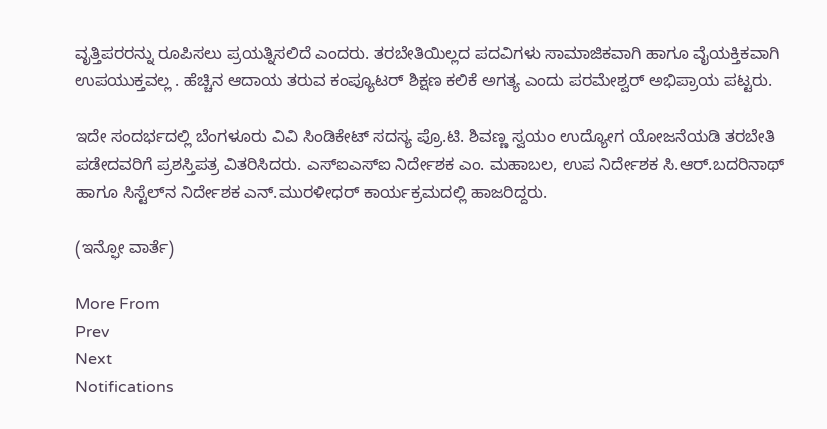ವೃತ್ತಿಪರರನ್ನು ರೂಪಿಸಲು ಪ್ರಯತ್ನಿಸಲಿದೆ ಎಂದರು. ತರಬೇತಿಯಿಲ್ಲದ ಪದವಿಗಳು ಸಾಮಾಜಿಕವಾಗಿ ಹಾಗೂ ವೈಯಕ್ತಿಕವಾಗಿ ಉಪಯುಕ್ತವಲ್ಲ . ಹೆಚ್ಚಿನ ಆದಾಯ ತರುವ ಕಂಪ್ಯೂಟರ್‌ ಶಿಕ್ಷಣ ಕಲಿಕೆ ಅಗತ್ಯ ಎಂದು ಪರಮೇಶ್ವರ್‌ ಅಭಿಪ್ರಾಯ ಪಟ್ಟರು.

ಇದೇ ಸಂದರ್ಭದಲ್ಲಿ ಬೆಂಗಳೂರು ವಿವಿ ಸಿಂಡಿಕೇಟ್‌ ಸದಸ್ಯ ಪ್ರೊ.ಟಿ. ಶಿವಣ್ಣ ಸ್ವಯಂ ಉದ್ಯೋಗ ಯೋಜನೆಯಡಿ ತರಬೇತಿ ಪಡೇದವರಿಗೆ ಪ್ರಶಸ್ತಿಪತ್ರ ವಿತರಿಸಿದರು. ಎಸ್‌ಐಎಸ್‌ಐ ನಿರ್ದೇಶಕ ಎಂ. ಮಹಾಬಲ, ಉಪ ನಿರ್ದೇಶಕ ಸಿ.ಆರ್‌.ಬದರಿನಾಥ್‌ ಹಾಗೂ ಸಿಸ್ಟೆಲ್‌ನ ನಿರ್ದೇಶಕ ಎನ್‌.ಮುರಳೀಧರ್‌ ಕಾರ್ಯಕ್ರಮದಲ್ಲಿ ಹಾಜರಿದ್ದರು.

(ಇನ್ಫೋ ವಾರ್ತೆ)

More From
Prev
Next
Notifications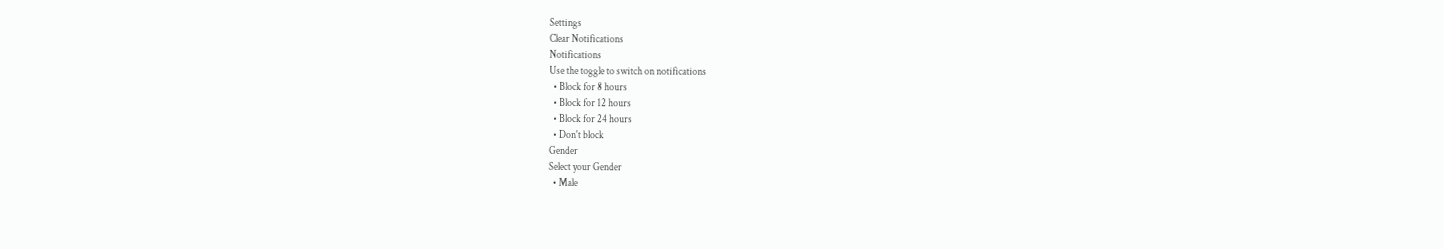Settings
Clear Notifications
Notifications
Use the toggle to switch on notifications
  • Block for 8 hours
  • Block for 12 hours
  • Block for 24 hours
  • Don't block
Gender
Select your Gender
  • Male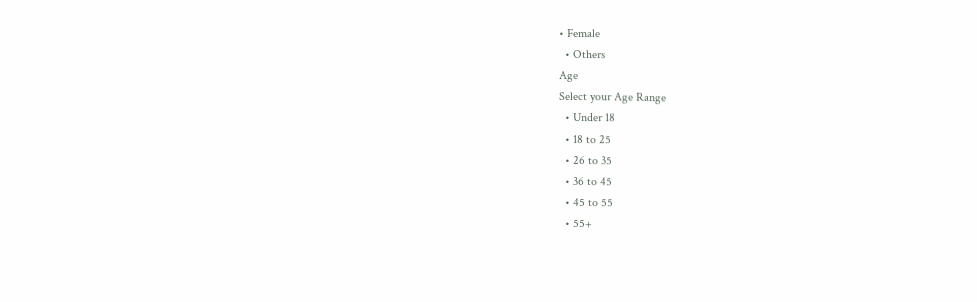• Female
  • Others
Age
Select your Age Range
  • Under 18
  • 18 to 25
  • 26 to 35
  • 36 to 45
  • 45 to 55
  • 55+